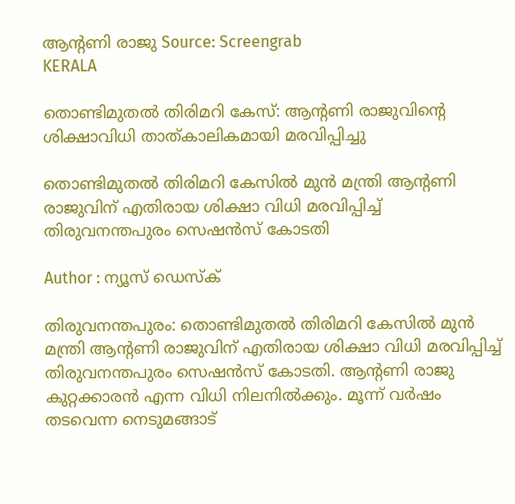ആൻ്റണി രാജു Source: Screengrab
KERALA

തൊണ്ടിമുതല്‍ തിരിമറി കേസ്: ആൻ്റണി രാജുവിൻ്റെ ശിക്ഷാവിധി താത്കാലികമായി മരവിപ്പിച്ചു

തൊണ്ടിമുതൽ തിരിമറി കേസിൽ മുൻ മന്ത്രി ആൻ്റണി രാജുവിന് എതിരായ ശിക്ഷാ വിധി മരവിപ്പിച്ച് തിരുവനന്തപുരം സെഷൻസ് കോടതി

Author : ന്യൂസ് ഡെസ്ക്

തിരുവനന്തപുരം: തൊണ്ടിമുതൽ തിരിമറി കേസിൽ മുൻ മന്ത്രി ആൻ്റണി രാജുവിന് എതിരായ ശിക്ഷാ വിധി മരവിപ്പിച്ച് തിരുവനന്തപുരം സെഷൻസ് കോടതി. ആൻ്റണി രാജു കുറ്റക്കാരൻ എന്ന വിധി നിലനിൽക്കും. മൂന്ന് വർഷം തടവെന്ന നെടുമങ്ങാട്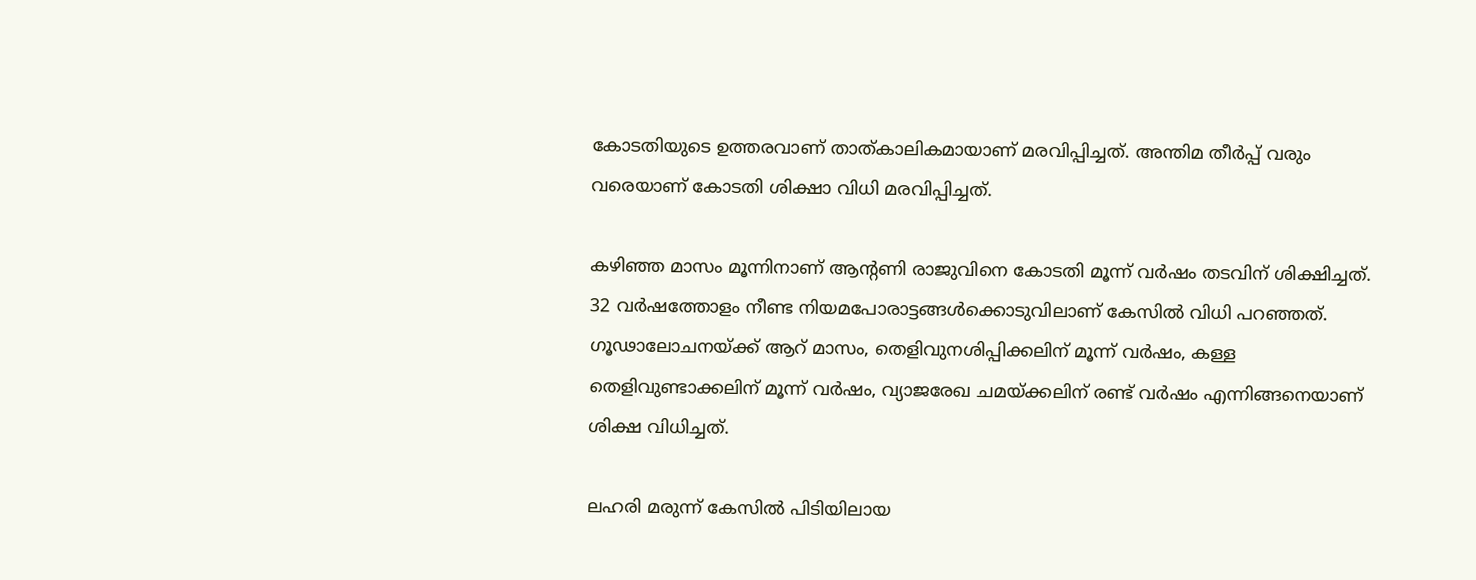കോടതിയുടെ ഉത്തരവാണ് താത്കാലികമായാണ് മരവിപ്പിച്ചത്. അന്തിമ തീർപ്പ് വരും വരെയാണ് കോടതി ശിക്ഷാ വിധി മരവിപ്പിച്ചത്.

കഴിഞ്ഞ മാസം മൂന്നിനാണ് ആന്റണി രാജുവിനെ കോടതി മൂന്ന് വർഷം തടവിന് ശിക്ഷിച്ചത്. 32 വർഷത്തോളം നീണ്ട നിയമപോരാട്ടങ്ങൾക്കൊടുവിലാണ് കേസിൽ വിധി പറഞ്ഞത്. ഗൂഢാലോചനയ്ക്ക് ആറ് മാസം, തെളിവുനശിപ്പിക്കലിന് മൂന്ന് വർഷം, കള്ള തെളിവുണ്ടാക്കലിന് മൂന്ന് വർഷം, വ്യാജരേഖ ചമയ്ക്കലിന് രണ്ട് വർഷം എന്നിങ്ങനെയാണ് ശിക്ഷ വിധിച്ചത്.

ലഹരി മരുന്ന് കേസിൽ പിടിയിലായ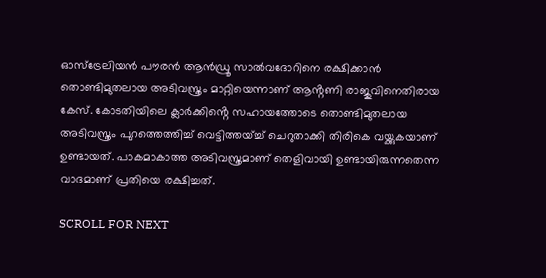ഓസ്‌ട്രേലിയൻ പൗരൻ ആന്‍ഡ്രൂ സാല്‍വദോറിനെ രക്ഷിക്കാന്‍ തൊണ്ടിമുതലായ അടിവസ്ത്രം മാറ്റിയെന്നാണ് ആൻ്റണി രാജുവിനെതിരായ കേസ്. കോടതിയിലെ ക്ലാര്‍ക്കിൻ്റെ സഹായത്തോടെ തൊണ്ടിമുതലായ അടിവസ്ത്രം പുറത്തെത്തിച്ച് വെട്ടിത്തയ്ച്ച് ചെറുതാക്കി തിരികെ വയ്ക്കുകയാണ് ഉണ്ടായത്. പാകമാകാത്ത അടിവസ്ത്രമാണ് തെളിവായി ഉണ്ടായിരുന്നതെന്ന വാദമാണ് പ്രതിയെ രക്ഷിച്ചത്.

SCROLL FOR NEXT